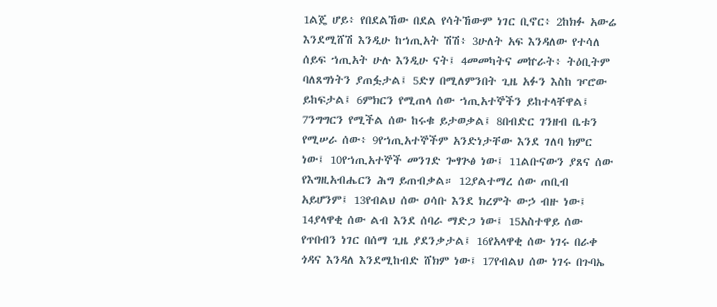1ልጄ ሆይ፥ የበደልኸው በደል የሳትኸውም ነገር ቢኖር፥ 2ከክፉ አውሬ እንደሚሸሽ እንዲሁ ከኀጢአት ሽሽ፥ 3ሁለት አፍ እንዳለው የተሳለ ሰይፍ ኀጢአት ሁሉ እንዲሁ ናት፤ 4መመካትና መኵራት፥ ትዕቢትም ባለጸግነትን ያጠፏታል፤ 5ድሃ በሚለምንበት ጊዜ አፉን እስከ ዦሮው ይከፍታል፤ 6ምክርን የሚጠላ ሰው ኀጢአተኞችን ይከተላቸዋል፤ 7ንግግርን የሚችል ሰው ከሩቁ ይታወቃል፤ 8በብድር ገንዘብ ቤቱን የሚሠራ ሰው፥ 9የኀጢአተኞችም አንድነታቸው እንደ ገለባ ክምር ነው፤ 10የኀጢአተኞች መንገድ ጐፃጕፅ ነው፤ 11ልቡናውን ያጸና ሰው የእግዚአብሔርን ሕግ ይጠብቃል። 12ያልተማረ ሰው ጠቢብ አይሆንም፤ 13የብልህ ሰው ዐሳቡ እንደ ክረምት ውኃ ብዙ ነው፤ 14ያላዋቂ ሰው ልብ እንደ ሰባራ ማድጋ ነው፤ 15አስተዋይ ሰው የጥበብን ነገር በሰማ ጊዜ ያደንቃታል፤ 16የአላዋቂ ሰው ነገሩ በራቀ ጎዳና እንዳለ እንደሚከብድ ሸክም ነው፤ 17የብልህ ሰው ነገሩ በጉባኤ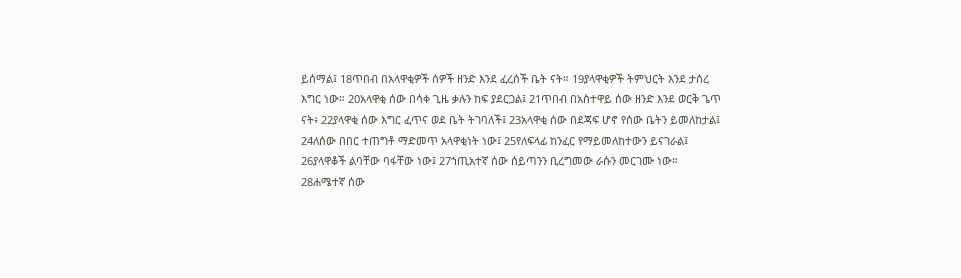ይሰማል፤ 18ጥበብ በአላዋቂዎች ሰዎች ዘንድ እንደ ፈረሰች ቤት ናት። 19ያላዋቂዎች ትምህርት እንደ ታሰረ እግር ነው። 20አላዋቂ ሰው በሳቀ ጊዜ ቃሉን ከፍ ያደርጋል፤ 21ጥበብ በአስተዋይ ሰው ዘንድ እንደ ወርቅ ጌጥ ናት፥ 22ያላዋቂ ሰው እግር ፈጥና ወደ ቤት ትገባለች፤ 23አላዋቂ ሰው በደጃፍ ሆኖ የሰው ቤትን ይመለከታል፤ 24ለሰው በበር ተጠግቶ ማድመጥ አላዋቂነት ነው፤ 25የለፍላፊ ከንፈር የማይመለከተውን ይናገራል፤ 26ያላዋቆች ልባቸው ባፋቸው ነው፤ 27ኀጢአተኛ ሰው ሰይጣንን ቢረግመው ራሱን መርገሙ ነው። 28ሐሜተኛ ሰው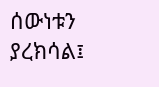ሰውነቱን ያረክሳል፤